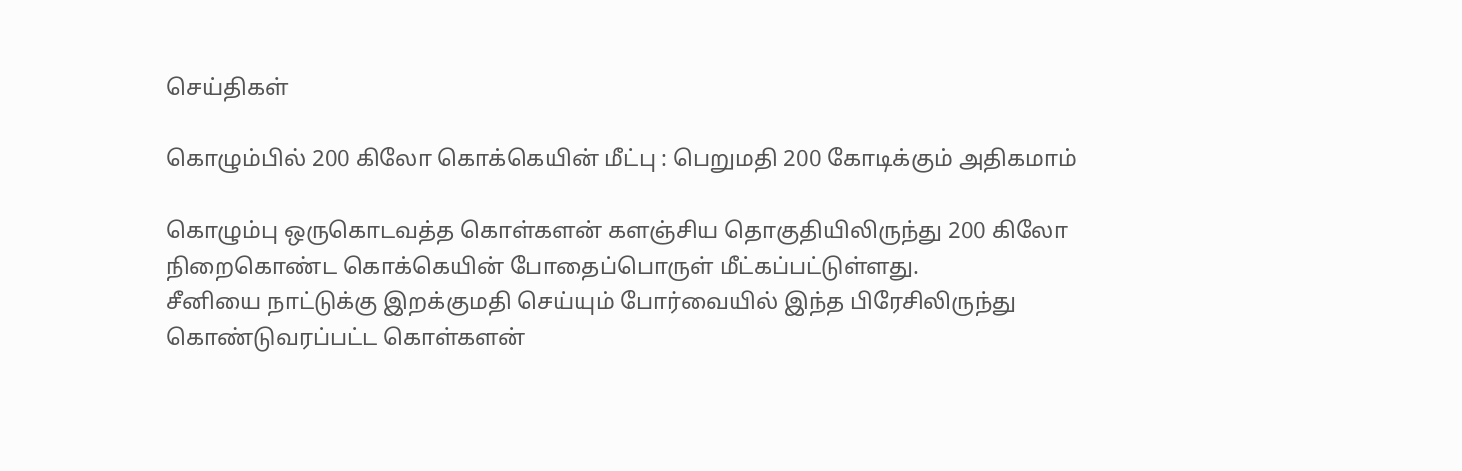செய்திகள்

கொழும்பில் 200 கிலோ கொக்கெயின் மீட்பு : பெறுமதி 200 கோடிக்கும் அதிகமாம்

கொழும்பு ஒருகொடவத்த கொள்களன் களஞ்சிய தொகுதியிலிருந்து 200 கிலோ நிறைகொண்ட கொக்கெயின் போதைப்பொருள் மீட்கப்பட்டுள்ளது.
சீனியை நாட்டுக்கு இறக்குமதி செய்யும் போர்வையில் இந்த பிரேசிலிருந்து கொண்டுவரப்பட்ட கொள்களன்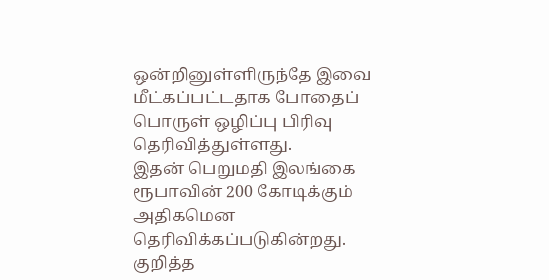ஒன்றினுள்ளிருந்தே இவை மீட்கப்பட்டதாக போதைப் பொருள் ஒழிப்பு பிரிவு தெரிவித்துள்ளது.
இதன் பெறுமதி இலங்கை ரூபாவின் 200 கோடிக்கும் அதிகமென தெரிவிக்கப்படுகின்றது.
குறித்த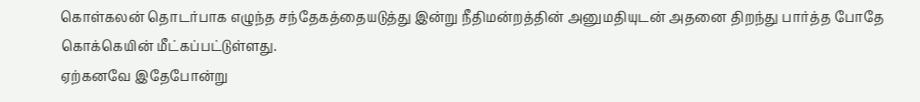கொள்கலன் தொடர்பாக எழுந்த சந்தேகத்தையடுத்து இன்று நீதிமன்றத்தின் அனுமதியுடன் அதனை திறந்து பார்த்த போதே கொக்கெயின் மீட்கப்பட்டுள்ளது.
ஏற்கனவே இதேபோன்று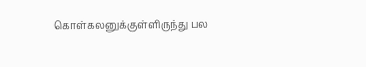கொள்கலனுக்குள்ளிருந்து பல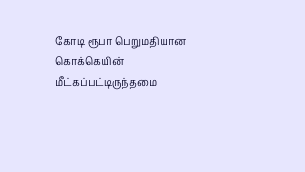கோடி ரூபா பெறுமதியான கொக்கெயின் மீட்கப்பட்டிருந்தமை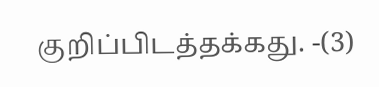குறிப்பிடத்தக்கது. -(3)